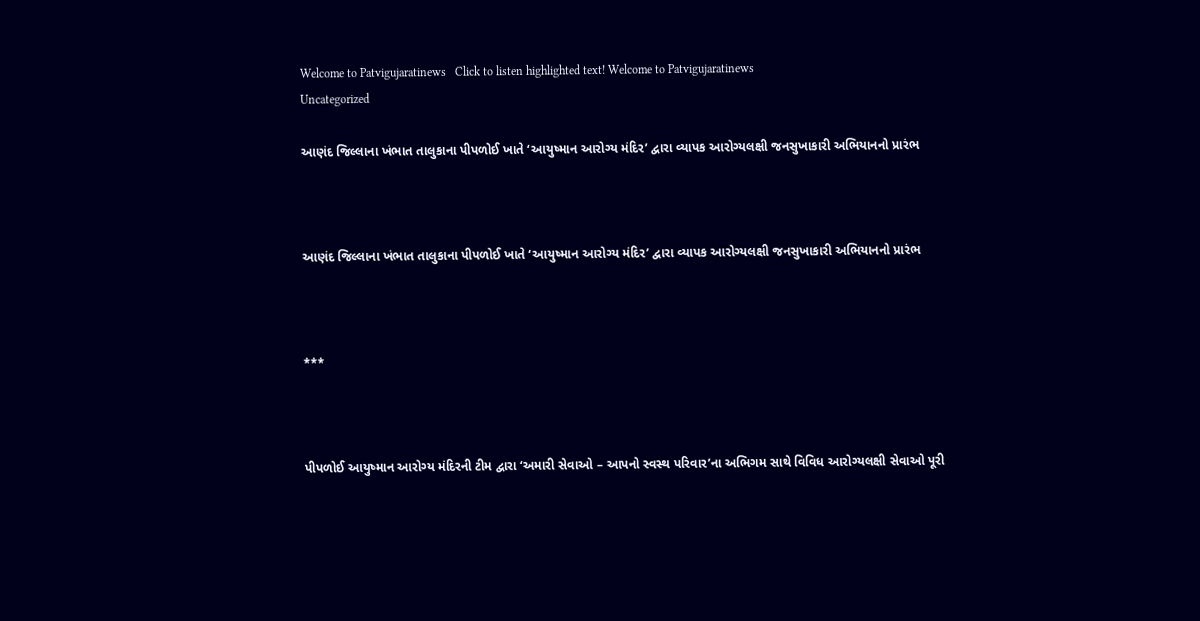Welcome to Patvigujaratinews   Click to listen highlighted text! Welcome to Patvigujaratinews
Uncategorized

આણંદ જિલ્લાના ખંભાત તાલુકાના પીપળોઈ ખાતે ‘આયુષ્માન આરોગ્ય મંદિર’ દ્વારા વ્યાપક આરોગ્યલક્ષી જનસુખાકારી અભિયાનનો પ્રારંભ



આણંદ જિલ્લાના ખંભાત તાલુકાના પીપળોઈ ખાતે ‘આયુષ્માન આરોગ્ય મંદિર’ દ્વારા વ્યાપક આરોગ્યલક્ષી જનસુખાકારી અભિયાનનો પ્રારંભ



***



પીપળોઈ આયુષ્માન આરોગ્ય મંદિરની ટીમ દ્વારા ‘અમારી સેવાઓ – આપનો સ્વસ્થ પરિવાર’ના અભિગમ સાથે વિવિધ આરોગ્યલક્ષી સેવાઓ પૂરી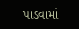પાડવામાં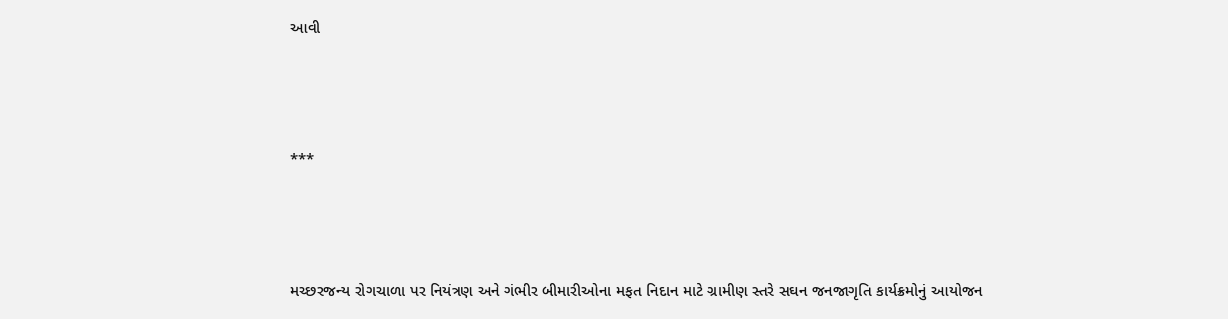આવી



***



મચ્છરજન્ય રોગચાળા પર નિયંત્રણ અને ગંભીર બીમારીઓના મફત નિદાન માટે ગ્રામીણ સ્તરે સઘન જનજાગૃતિ કાર્યક્રમોનું આયોજન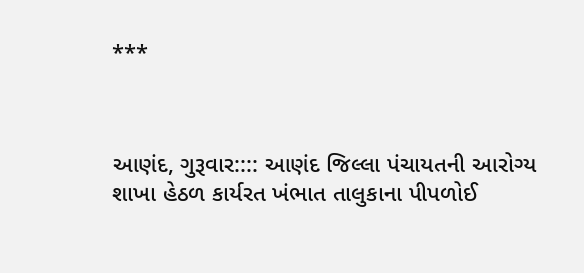***



આણંદ, ગુરૂવાર:::: આણંદ જિલ્લા પંચાયતની આરોગ્ય શાખા હેઠળ કાર્યરત ખંભાત તાલુકાના પીપળોઈ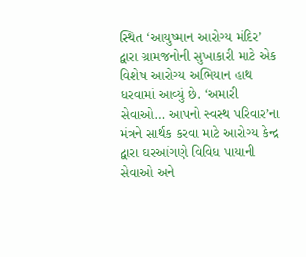સ્થિત ‘આયુષ્માન આરોગ્ય મંદિર’ દ્વારા ગ્રામજનોની સુખાકારી માટે એક વિશેષ આરોગ્ય અભિયાન હાથ ધરવામાં આવ્યું છે. ‘અમારી સેવાઓ… આપનો સ્વસ્થ પરિવાર’ના મંત્રને સાર્થક કરવા માટે આરોગ્ય કેન્દ્ર દ્વારા ઘરઆંગણે વિવિધ પાયાની સેવાઓ અને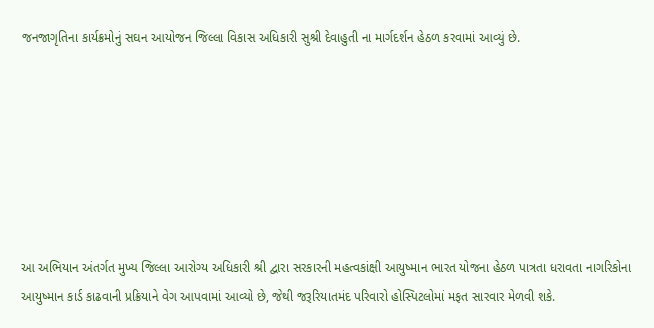જનજાગૃતિના કાર્યક્રમોનું સઘન આયોજન જિલ્લા વિકાસ અધિકારી સુશ્રી દેવાહુતી ના માર્ગદર્શન હેઠળ કરવામાં આવ્યું છે.







આ અભિયાન અંતર્ગત મુખ્ય જિલ્લા આરોગ્ય અધિકારી શ્રી દ્વારા સરકારની મહત્વકાંક્ષી આયુષ્માન ભારત યોજના હેઠળ પાત્રતા ધરાવતા નાગરિકોના આયુષ્માન કાર્ડ કાઢવાની પ્રક્રિયાને વેગ આપવામાં આવ્યો છે, જેથી જરૂરિયાતમંદ પરિવારો હોસ્પિટલોમાં મફત સારવાર મેળવી શકે.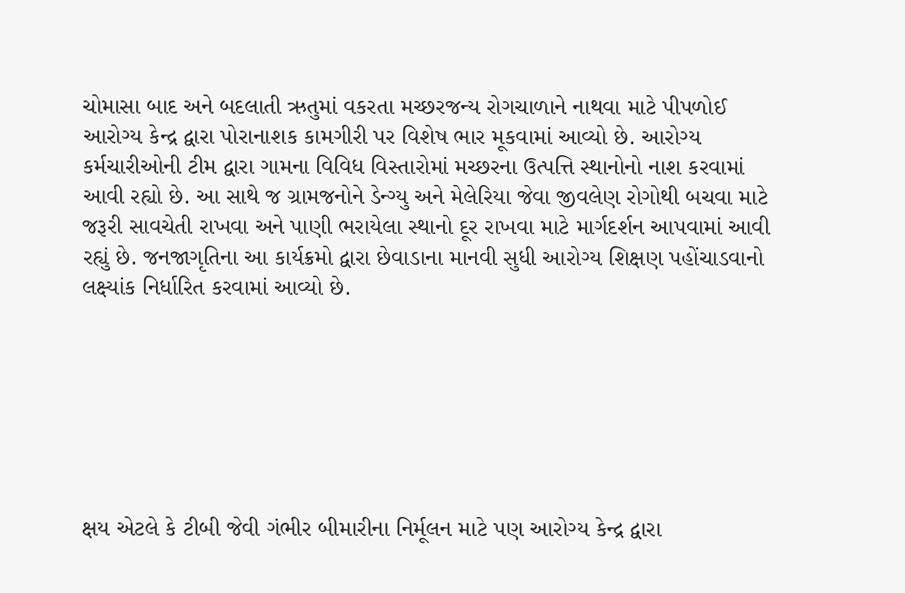ચોમાસા બાદ અને બદલાતી ઋતુમાં વકરતા મચ્છરજન્ય રોગચાળાને નાથવા માટે પીપળોઈ આરોગ્ય કેન્દ્ર દ્વારા પોરાનાશક કામગીરી પર વિશેષ ભાર મૂકવામાં આવ્યો છે. આરોગ્ય કર્મચારીઓની ટીમ દ્વારા ગામના વિવિધ વિસ્તારોમાં મચ્છરના ઉત્પત્તિ સ્થાનોનો નાશ કરવામાં આવી રહ્યો છે. આ સાથે જ ગ્રામજનોને ડેન્ગ્યુ અને મેલેરિયા જેવા જીવલેણ રોગોથી બચવા માટે જરૂરી સાવચેતી રાખવા અને પાણી ભરાયેલા સ્થાનો દૂર રાખવા માટે માર્ગદર્શન આપવામાં આવી રહ્યું છે. જનજાગૃતિના આ કાર્યક્રમો દ્વારા છેવાડાના માનવી સુધી આરોગ્ય શિક્ષણ પહોંચાડવાનો લક્ષ્યાંક નિર્ધારિત કરવામાં આવ્યો છે.







ક્ષય એટલે કે ટીબી જેવી ગંભીર બીમારીના નિર્મૂલન માટે પણ આરોગ્ય કેન્દ્ર દ્વારા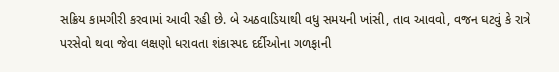સક્રિય કામગીરી કરવામાં આવી રહી છે. બે અઠવાડિયાથી વધુ સમયની ખાંસી, તાવ આવવો, વજન ઘટવું કે રાત્રે પરસેવો થવા જેવા લક્ષણો ધરાવતા શંકાસ્પદ દર્દીઓના ગળફાની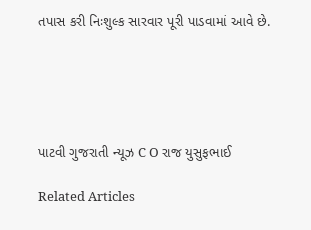તપાસ કરી નિઃશુલ્ક સારવાર પૂરી પાડવામાં આવે છે.





પાટવી ગુજરાતી ન્યૂઝ C O રાજ યુસુફભાઈ

Related Articles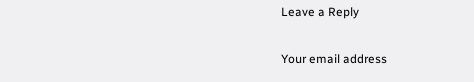Leave a Reply

Your email address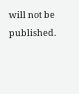will not be published.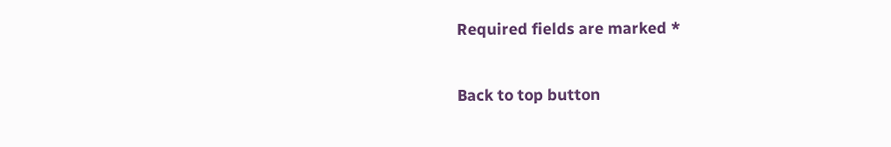Required fields are marked *

Back to top button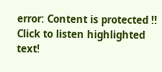error: Content is protected !!
Click to listen highlighted text!